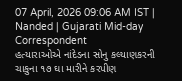07 April, 2026 09:06 AM IST | Nanded | Gujarati Mid-day Correspondent
હત્યારાઓએ નાંદેડના સોનુ કલ્યાણકરની ચાકુના ૧૭ ઘા મારીને કરપીણ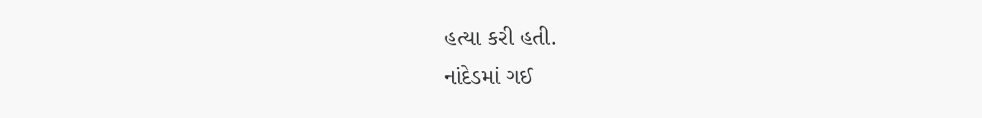હત્યા કરી હતી.
નાંદેડમાં ગઈ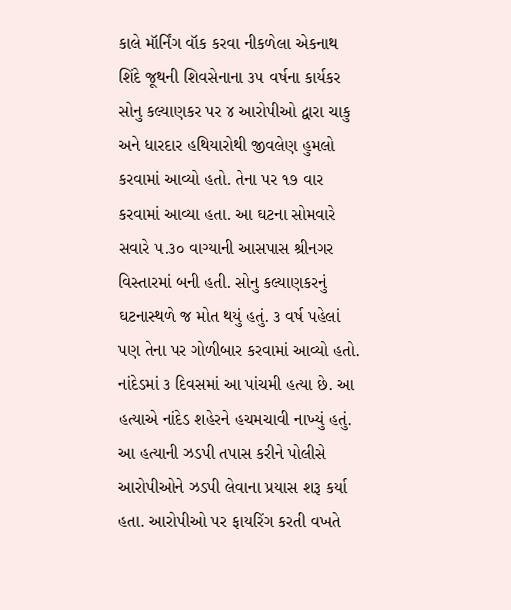કાલે મૉર્નિંગ વૉક કરવા નીકળેલા એકનાથ શિંદે જૂથની શિવસેનાના ૩૫ વર્ષના કાર્યકર સોનુ કલ્યાણકર પર ૪ આરોપીઓ દ્વારા ચાકુ અને ધારદાર હથિયારોથી જીવલેણ હુમલો કરવામાં આવ્યો હતો. તેના પર ૧૭ વાર કરવામાં આવ્યા હતા. આ ઘટના સોમવારે સવારે ૫.૩૦ વાગ્યાની આસપાસ શ્રીનગર વિસ્તારમાં બની હતી. સોનુ કલ્યાણકરનું ઘટનાસ્થળે જ મોત થયું હતું. ૩ વર્ષ પહેલાં પણ તેના પર ગોળીબાર કરવામાં આવ્યો હતો. નાંદેડમાં ૩ દિવસમાં આ પાંચમી હત્યા છે. આ હત્યાએ નાંદેડ શહેરને હચમચાવી નાખ્યું હતું. આ હત્યાની ઝડપી તપાસ કરીને પોલીસે આરોપીઓને ઝડપી લેવાના પ્રયાસ શરૂ કર્યા હતા. આરોપીઓ પર ફાયરિંગ કરતી વખતે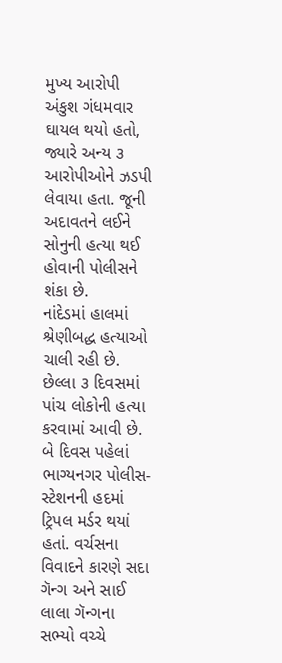મુખ્ય આરોપી અંકુશ ગંધમવાર ઘાયલ થયો હતો, જ્યારે અન્ય ૩ આરોપીઓને ઝડપી લેવાયા હતા. જૂની અદાવતને લઈને સોનુની હત્યા થઈ હોવાની પોલીસને શંકા છે.
નાંદેડમાં હાલમાં શ્રેણીબદ્ધ હત્યાઓ ચાલી રહી છે. છેલ્લા ૩ દિવસમાં પાંચ લોકોની હત્યા કરવામાં આવી છે. બે દિવસ પહેલાં ભાગ્યનગર પોલીસ-સ્ટેશનની હદમાં ટ્રિપલ મર્ડર થયાં હતાં. વર્ચસના વિવાદને કારણે સદા ગૅન્ગ અને સાઈ લાલા ગૅન્ગના સભ્યો વચ્ચે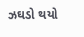ઝઘડો થયો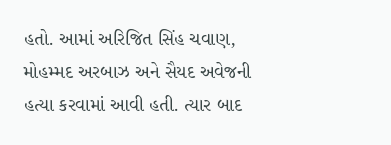હતો. આમાં અરિજિત સિંહ ચવાણ, મોહમ્મદ અરબાઝ અને સૈયદ અવેજની હત્યા કરવામાં આવી હતી. ત્યાર બાદ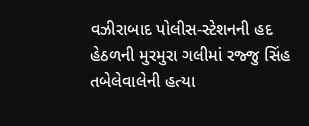વઝીરાબાદ પોલીસ-સ્ટેશનની હદ હેઠળની મુરમુરા ગલીમાં રજ્જુ સિંહ તબેલેવાલેની હત્યા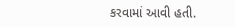કરવામાં આવી હતી.